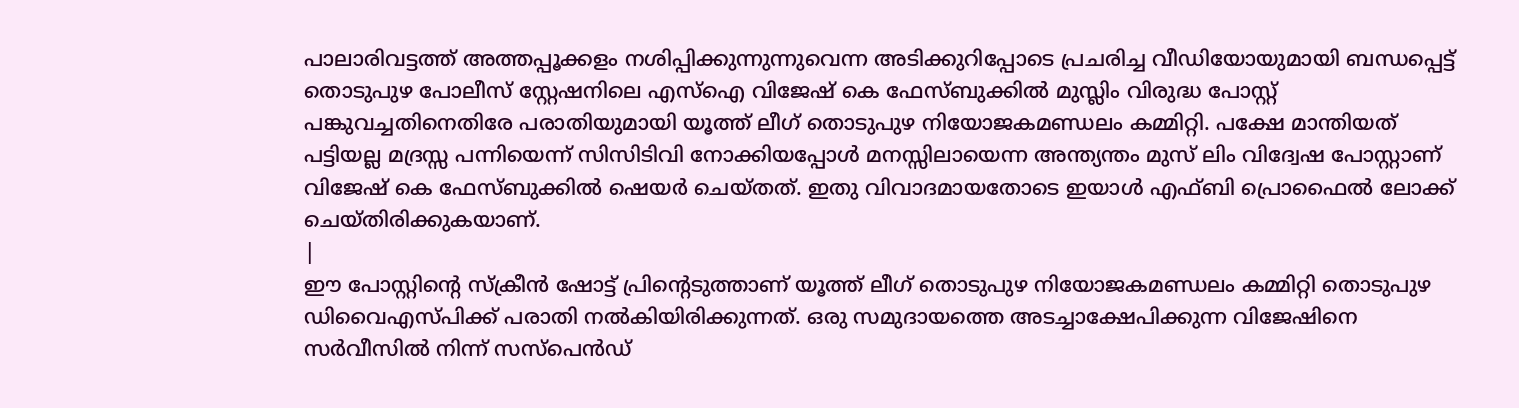പാലാരിവട്ടത്ത് അത്തപ്പൂക്കളം നശിപ്പിക്കുന്നുന്നുവെന്ന അടിക്കുറിപ്പോടെ പ്രചരിച്ച വീഡിയോയുമായി ബന്ധപ്പെട്ട് തൊടുപുഴ പോലീസ് സ്റ്റേഷനിലെ എസ്ഐ വിജേഷ് കെ ഫേസ്ബുക്കിൽ മുസ്ലിം വിരുദ്ധ പോസ്റ്റ് പങ്കുവച്ചതിനെതിരേ പരാതിയുമായി യൂത്ത് ലീഗ് തൊടുപുഴ നിയോജകമണ്ഡലം കമ്മിറ്റി. പക്ഷേ മാന്തിയത് പട്ടിയല്ല മദ്രസ്സ പന്നിയെന്ന് സിസിടിവി നോക്കിയപ്പോൾ മനസ്സിലായെന്ന അന്ത്യന്തം മുസ് ലിം വിദ്വേഷ പോസ്റ്റാണ് വിജേഷ് കെ ഫേസ്ബുക്കിൽ ഷെയർ ചെയ്തത്. ഇതു വിവാദമായതോടെ ഇയാൾ എഫ്ബി പ്രൊഫൈൽ ലോക്ക് ചെയ്തിരിക്കുകയാണ്.
|
ഈ പോസ്റ്റിൻ്റെ സ്ക്രീൻ ഷോട്ട് പ്രിൻ്റെടുത്താണ് യൂത്ത് ലീഗ് തൊടുപുഴ നിയോജകമണ്ഡലം കമ്മിറ്റി തൊടുപുഴ ഡിവൈഎസ്പിക്ക് പരാതി നൽകിയിരിക്കുന്നത്. ഒരു സമുദായത്തെ അടച്ചാക്ഷേപിക്കുന്ന വിജേഷിനെ സർവീസിൽ നിന്ന് സസ്പെൻഡ്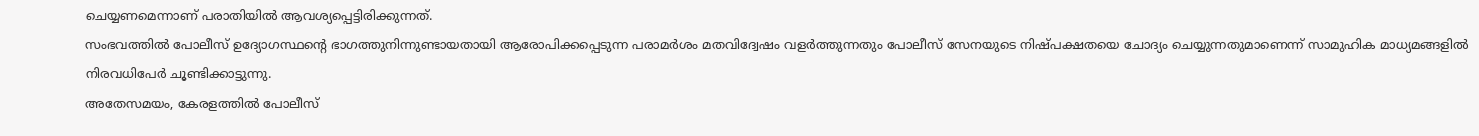ചെയ്യണമെന്നാണ് പരാതിയിൽ ആവശ്യപ്പെട്ടിരിക്കുന്നത്.
സംഭവത്തിൽ പോലീസ് ഉദ്യോഗസ്ഥന്റെ ഭാഗത്തുനിന്നുണ്ടായതായി ആരോപിക്കപ്പെടുന്ന പരാമർശം മതവിദ്വേഷം വളർത്തുന്നതും പോലീസ് സേനയുടെ നിഷ്പക്ഷതയെ ചോദ്യം ചെയ്യുന്നതുമാണെന്ന് സാമുഹിക മാധ്യമങ്ങളിൽ നിരവധിപേർ ചൂണ്ടിക്കാട്ടുന്നു.
അതേസമയം, കേരളത്തിൽ പോലീസ്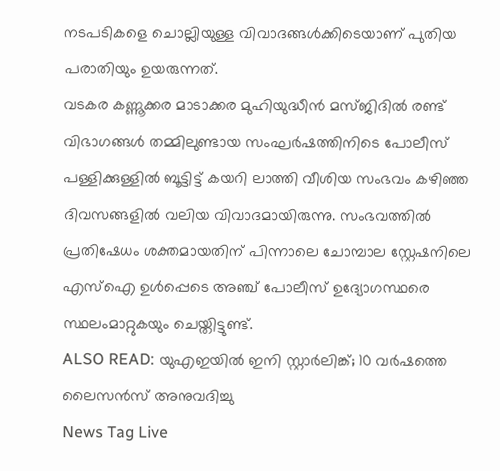നടപടികളെ ചൊല്ലിയുള്ള വിവാദങ്ങൾക്കിടെയാണ് പുതിയ പരാതിയും ഉയരുന്നത്.
വടകര കണ്ണൂക്കര മാടാക്കര മുഹിയുദ്ധീൻ മസ്ജിദിൽ രണ്ട് വിഭാഗങ്ങൾ തമ്മിലുണ്ടായ സംഘർഷത്തിനിടെ പോലീസ് പള്ളിക്കുള്ളിൽ ബൂട്ടിട്ട് കയറി ലാത്തി വീശിയ സംഭവം കഴിഞ്ഞ ദിവസങ്ങളിൽ വലിയ വിവാദമായിരുന്നു. സംഭവത്തിൽ പ്രതിഷേധം ശക്തമായതിന് പിന്നാലെ ചോമ്പാല സ്റ്റേഷനിലെ എസ്ഐ ഉൾപ്പെടെ അഞ്ച് പോലീസ് ഉദ്യോഗസ്ഥരെ സ്ഥലംമാറ്റുകയും ചെയ്തിട്ടുണ്ട്.
ALSO READ: യുഎഇയിൽ ഇനി സ്റ്റാർലിങ്ക്; 10 വർഷത്തെ ലൈസൻസ് അനുവദിച്ചു
News Tag Live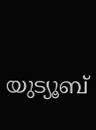യുട്യൂബ്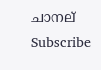ചാനല് Subscribe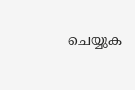ചെയ്യുക